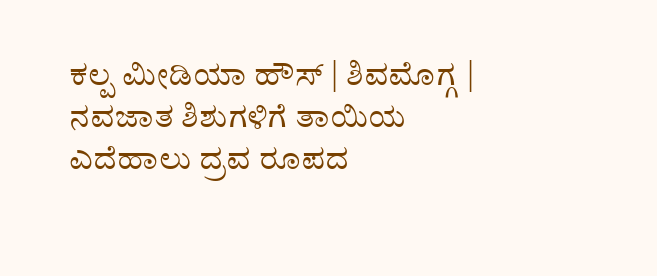ಕಲ್ಪ ಮೀಡಿಯಾ ಹೌಸ್ | ಶಿವಮೊಗ್ಗ |
ನವಜಾತ ಶಿಶುಗಳಿಗೆ ತಾಯಿಯ ಎದೆಹಾಲು ದ್ರವ ರೂಪದ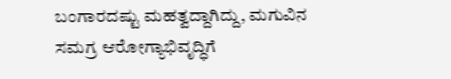ಬಂಗಾರದಷ್ಟು ಮಹತ್ವದ್ದಾಗಿದ್ದು, ಮಗುವಿನ ಸಮಗ್ರ ಆರೋಗ್ಯಾಭಿವೃದ್ಧಿಗೆ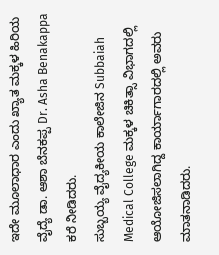ಇದೇ ಮೂಲಾಧಾರ ಎಂದು ಖ್ಯಾತ ಮಕ್ಕಳ ಹಿರಿಯ ವೈದ್ಯೆ ಡಾ. ಆಶಾ ಬೆನಕಪ್ಪ Dr. Asha Benakappa ಕರೆ ನೀಡಿದರು.
ಸುಬ್ಬಯ್ಯ ವೈದ್ಯಕೀಯ ಕಾಲೇಜಿನ Subbaiah Medical College ಮಕ್ಕಳ ಚಿಕಿತ್ಸಾ ವಿಭಾಗದಲ್ಲಿ ಆಯೋಜಿಸಲಾಗಿದ್ದ ಕಾರ್ಯಾಗಾರದಲ್ಲಿ ಅವರು ಮಾತನಾಡಿದರು.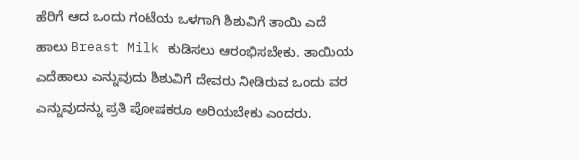ಹೆರಿಗೆ ಆದ ಒಂದು ಗಂಟೆಯ ಒಳಗಾಗಿ ಶಿಶುವಿಗೆ ತಾಯಿ ಎದೆ ಹಾಲು Breast Milk ಕುಡಿಸಲು ಆರಂಭಿಸಬೇಕು. ತಾಯಿಯ ಎದೆಹಾಲು ಎನ್ನುವುದು ಶಿಶುವಿಗೆ ದೇವರು ನೀಡಿರುವ ಒಂದು ವರ ಎನ್ನುವುದನ್ನು ಪ್ರತಿ ಪೋಷಕರೂ ಅರಿಯಬೇಕು ಎಂದರು.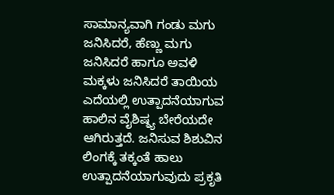ಸಾಮಾನ್ಯವಾಗಿ ಗಂಡು ಮಗು ಜನಿಸಿದರೆ, ಹೆಣ್ಣು ಮಗು ಜನಿಸಿದರೆ ಹಾಗೂ ಅವಳಿ ಮಕ್ಕಳು ಜನಿಸಿದರೆ ತಾಯಿಯ ಎದೆಯಲ್ಲಿ ಉತ್ಪಾದನೆಯಾಗುವ ಹಾಲಿನ ವೈಶಿಷ್ಠ್ಯ ಬೇರೆಯದೇ ಆಗಿರುತ್ತದೆ. ಜನಿಸುವ ಶಿಶುವಿನ ಲಿಂಗಕ್ಕೆ ತಕ್ಕಂತೆ ಹಾಲು ಉತ್ಪಾದನೆಯಾಗುವುದು ಪ್ರಕೃತಿ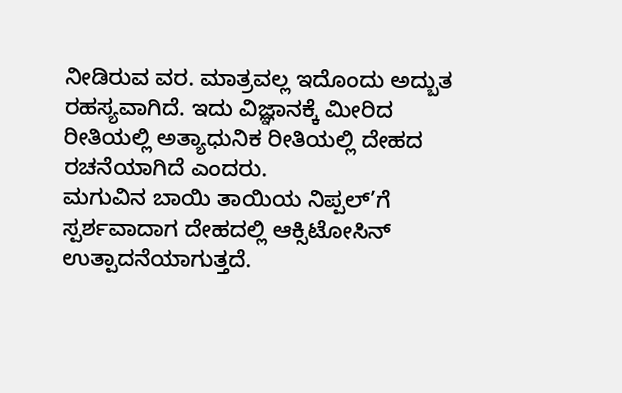ನೀಡಿರುವ ವರ. ಮಾತ್ರವಲ್ಲ ಇದೊಂದು ಅದ್ಬುತ ರಹಸ್ಯವಾಗಿದೆ. ಇದು ವಿಜ್ಞಾನಕ್ಕೆ ಮೀರಿದ ರೀತಿಯಲ್ಲಿ ಅತ್ಯಾಧುನಿಕ ರೀತಿಯಲ್ಲಿ ದೇಹದ ರಚನೆಯಾಗಿದೆ ಎಂದರು.
ಮಗುವಿನ ಬಾಯಿ ತಾಯಿಯ ನಿಪ್ಪಲ್’ಗೆ ಸ್ಪರ್ಶವಾದಾಗ ದೇಹದಲ್ಲಿ ಆಕ್ಸಿಟೋಸಿನ್ ಉತ್ಪಾದನೆಯಾಗುತ್ತದೆ.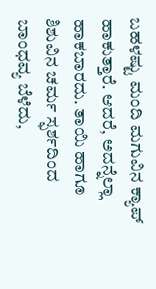ಬಹಳಷ್ಟು ಮಂದಿ ಮಗುವಿನ ಕ್ಯಾಪ್ ಹಾಕುತ್ತಾರೆ. ಆದರೆ, ಅದನ್ನೆಲ್ಲಾ ಹಾಕಬಾರದು. ತಾಯಿ ಹಾಗೂ ಶಿಶುವಿನ ಚರ್ಮ ಸ್ಫರ್ಶದಿಂದ ಬಾಂಧವ್ಯ ಬೆಳೆದು,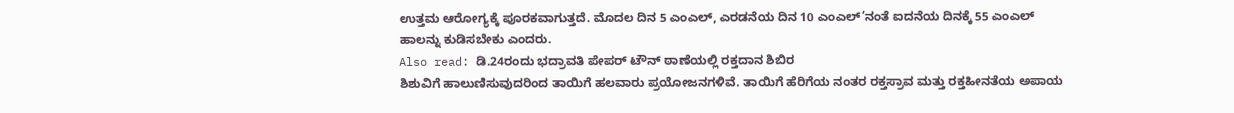ಉತ್ತಮ ಆರೋಗ್ಯಕ್ಕೆ ಪೂರಕವಾಗುತ್ತದೆ. ಮೊದಲ ದಿನ 5 ಎಂಎಲ್, ಎರಡನೆಯ ದಿನ 10 ಎಂಎಲ್’ನಂತೆ ಐದನೆಯ ದಿನಕ್ಕೆ 55 ಎಂಎಲ್ ಹಾಲನ್ನು ಕುಡಿಸಬೇಕು ಎಂದರು.
Also read: ಡಿ.24ರಂದು ಭದ್ರಾವತಿ ಪೇಪರ್ ಟೌನ್ ಠಾಣೆಯಲ್ಲಿ ರಕ್ತದಾನ ಶಿಬಿರ
ಶಿಶುವಿಗೆ ಹಾಲುಣಿಸುವುದರಿಂದ ತಾಯಿಗೆ ಹಲವಾರು ಪ್ರಯೋಜನಗಳಿವೆ. ತಾಯಿಗೆ ಹೆರಿಗೆಯ ನಂತರ ರಕ್ತಸ್ರಾವ ಮತ್ತು ರಕ್ತಹೀನತೆಯ ಅಪಾಯ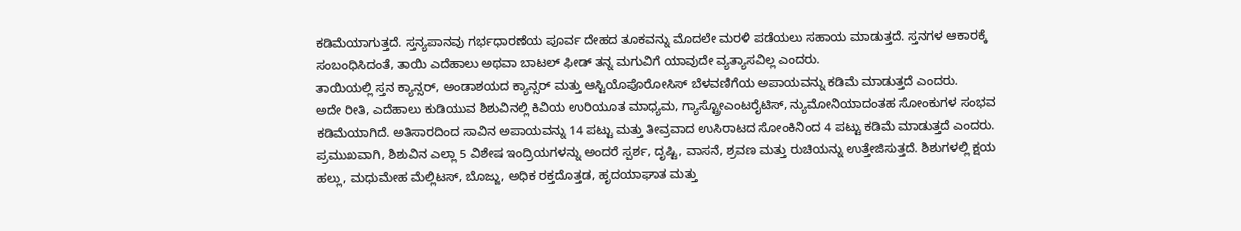ಕಡಿಮೆಯಾಗುತ್ತದೆ. ಸ್ತನ್ಯಪಾನವು ಗರ್ಭಧಾರಣೆಯ ಪೂರ್ವ ದೇಹದ ತೂಕವನ್ನು ಮೊದಲೇ ಮರಳಿ ಪಡೆಯಲು ಸಹಾಯ ಮಾಡುತ್ತದೆ. ಸ್ತನಗಳ ಆಕಾರಕ್ಕೆ ಸಂಬಂಧಿಸಿದಂತೆ, ತಾಯಿ ಎದೆಹಾಲು ಅಥವಾ ಬಾಟಲ್ ಫೀಡ್ ತನ್ನ ಮಗುವಿಗೆ ಯಾವುದೇ ವ್ಯತ್ಯಾಸವಿಲ್ಲ ಎಂದರು.
ತಾಯಿಯಲ್ಲಿ ಸ್ತನ ಕ್ಯಾನ್ಸರ್, ಅಂಡಾಶಯದ ಕ್ಯಾನ್ಸರ್ ಮತ್ತು ಆಸ್ಟಿಯೊಪೊರೋಸಿಸ್ ಬೆಳವಣಿಗೆಯ ಅಪಾಯವನ್ನು ಕಡಿಮೆ ಮಾಡುತ್ತದೆ ಎಂದರು.
ಅದೇ ರೀತಿ, ಎದೆಹಾಲು ಕುಡಿಯುವ ಶಿಶುವಿನಲ್ಲಿ ಕಿವಿಯ ಉರಿಯೂತ ಮಾಧ್ಯಮ, ಗ್ಯಾಸ್ಟ್ರೋಎಂಟರೈಟಿಸ್, ನ್ಯುಮೋನಿಯಾದಂತಹ ಸೋಂಕುಗಳ ಸಂಭವ ಕಡಿಮೆಯಾಗಿದೆ. ಅತಿಸಾರದಿಂದ ಸಾವಿನ ಅಪಾಯವನ್ನು 14 ಪಟ್ಟು ಮತ್ತು ತೀವ್ರವಾದ ಉಸಿರಾಟದ ಸೋಂಕಿನಿಂದ 4 ಪಟ್ಟು ಕಡಿಮೆ ಮಾಡುತ್ತದೆ ಎಂದರು.
ಪ್ರಮುಖವಾಗಿ, ಶಿಶುವಿನ ಎಲ್ಲಾ 5 ವಿಶೇಷ ಇಂದ್ರಿಯಗಳನ್ನು ಅಂದರೆ ಸ್ಪರ್ಶ, ದೃಷ್ಟಿ, ವಾಸನೆ, ಶ್ರವಣ ಮತ್ತು ರುಚಿಯನ್ನು ಉತ್ತೇಜಿಸುತ್ತದೆ. ಶಿಶುಗಳಲ್ಲಿ ಕ್ಷಯ ಹಲ್ಲು, ಮಧುಮೇಹ ಮೆಲ್ಲಿಟಸ್, ಬೊಜ್ಜು, ಅಧಿಕ ರಕ್ತದೊತ್ತಡ, ಹೃದಯಾಘಾತ ಮತ್ತು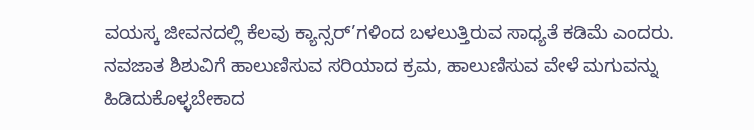ವಯಸ್ಕ ಜೀವನದಲ್ಲಿ ಕೆಲವು ಕ್ಯಾನ್ಸರ್’ಗಳಿಂದ ಬಳಲುತ್ತಿರುವ ಸಾಧ್ಯತೆ ಕಡಿಮೆ ಎಂದರು.
ನವಜಾತ ಶಿಶುವಿಗೆ ಹಾಲುಣಿಸುವ ಸರಿಯಾದ ಕ್ರಮ, ಹಾಲುಣಿಸುವ ವೇಳೆ ಮಗುವನ್ನು ಹಿಡಿದುಕೊಳ್ಳಬೇಕಾದ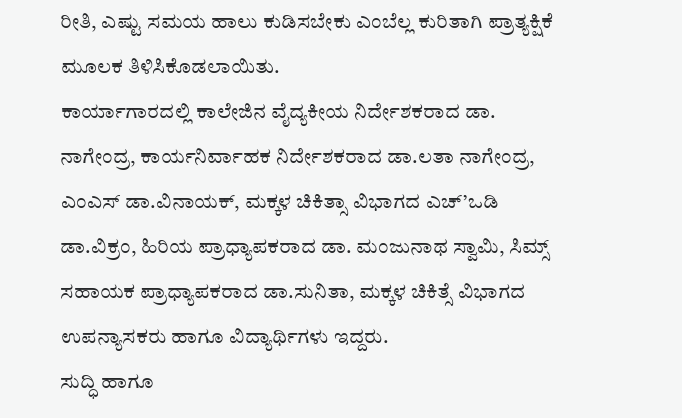ರೀತಿ, ಎಷ್ಟು ಸಮಯ ಹಾಲು ಕುಡಿಸಬೇಕು ಎಂಬೆಲ್ಲ ಕುರಿತಾಗಿ ಪ್ರಾತ್ಯಕ್ಷಿಕೆ ಮೂಲಕ ತಿಳಿಸಿಕೊಡಲಾಯಿತು.
ಕಾರ್ಯಾಗಾರದಲ್ಲಿ ಕಾಲೇಜಿನ ವೈದ್ಯಕೀಯ ನಿರ್ದೇಶಕರಾದ ಡಾ. ನಾಗೇಂದ್ರ, ಕಾರ್ಯನಿರ್ವಾಹಕ ನಿರ್ದೇಶಕರಾದ ಡಾ.ಲತಾ ನಾಗೇಂದ್ರ, ಎಂಎಸ್ ಡಾ.ವಿನಾಯಕ್, ಮಕ್ಕಳ ಚಿಕಿತ್ಸಾ ವಿಭಾಗದ ಎಚ್’ಒಡಿ ಡಾ.ವಿಕ್ರಂ, ಹಿರಿಯ ಪ್ರಾಧ್ಯಾಪಕರಾದ ಡಾ. ಮಂಜುನಾಥ ಸ್ವಾಮಿ, ಸಿಮ್ಸ್ ಸಹಾಯಕ ಪ್ರಾಧ್ಯಾಪಕರಾದ ಡಾ.ಸುನಿತಾ, ಮಕ್ಕಳ ಚಿಕಿತ್ಸೆ ವಿಭಾಗದ ಉಪನ್ಯಾಸಕರು ಹಾಗೂ ವಿದ್ಯಾರ್ಥಿಗಳು ಇದ್ದರು.
ಸುದ್ಧಿ ಹಾಗೂ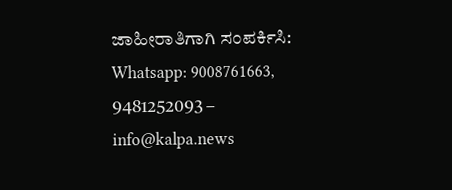ಜಾಹೀರಾತಿಗಾಗಿ ಸಂಪರ್ಕಿಸಿ: Whatsapp: 9008761663, 9481252093 – info@kalpa.news